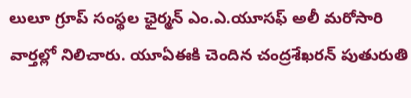లులూ గ్రూప్‌ సంస్థల ఛైర్మన్‌ ఎం.ఎ.యూసఫ్‌ అలీ మరోసారి వార్తల్లో నిలిచారు. యూఏఈకి చెందిన చంద్రశేఖరన్ పుతురుతి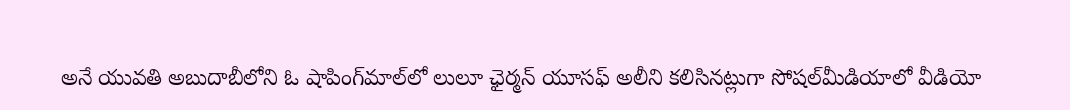అనే యువతి అబుదాబీలోని ఓ షాపింగ్‌మాల్‌లో లులూ ఛైర్మన్‌ యూసఫ్‌ అలీని కలిసినట్లుగా సోషల్‌మీడియాలో వీడియో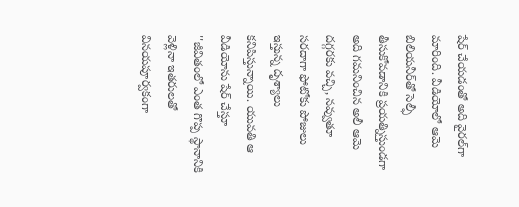షేర్‌ చేయడంతో అది వైరల్‌గా మారింది. వీడియోలో ఆమె బిలియనీర్‌తో సెల్ఫీ తీసుకోవడానికి ప్రయత్నిస్తుండగా అది గమనించిన అలీ ఆమె దగ్గరకు వచ్చి, నవ్వుతూ సరదాగా ఫోటోకు పోజులు ఇస్తున్న దృశ్యాలు కనిపిస్తున్నాయి. యువతి ఆ వీడియోను షేర్‌ చేస్తూ ''జీవితంలో ఎంత గొప్ప స్థానానికి వెళ్లినా ఇతరులతో వినయపూర్వకంగా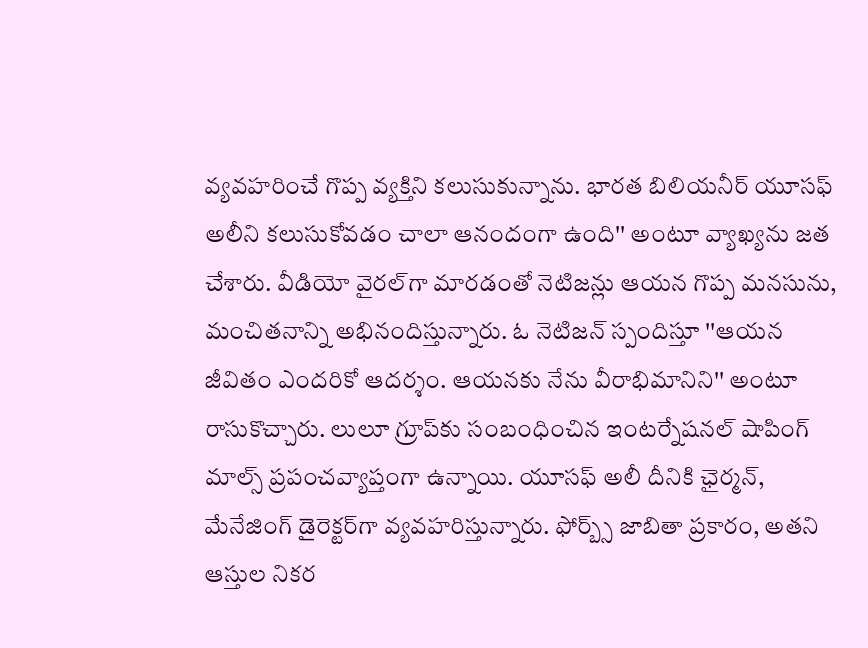వ్యవహరించే గొప్ప వ్యక్తిని కలుసుకున్నాను. భారత బిలియనీర్‌ యూసఫ్‌ అలీని కలుసుకోవడం చాలా ఆనందంగా ఉంది'' అంటూ వ్యాఖ్యను జత చేశారు. వీడియో వైరల్‌గా మారడంతో నెటిజన్లు ఆయన గొప్ప మనసును, మంచితనాన్ని అభినందిస్తున్నారు. ఓ నెటిజన్‌ స్పందిస్తూ ''ఆయన జీవితం ఎందరికో ఆదర్శం. ఆయనకు నేను వీరాభిమానిని'' అంటూ రాసుకొచ్చారు. లులూ గ్రూప్‌కు సంబంధించిన ఇంటర్నేషనల్ షాపింగ్ మాల్స్‌ ప్రపంచవ్యాప్తంగా ఉన్నాయి. యూసఫ్ అలీ దీనికి ఛైర్మన్, మేనేజింగ్ డైరెక్టర్‌గా వ్యవహరిస్తున్నారు. ఫోర్బ్స్ జాబితా ప్రకారం, అతని ఆస్తుల నికర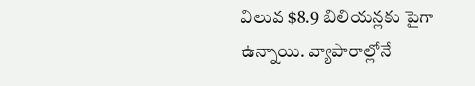విలువ $8.9 బిలియన్లకు పైగా ఉన్నాయి. వ్యాపారాల్లోనే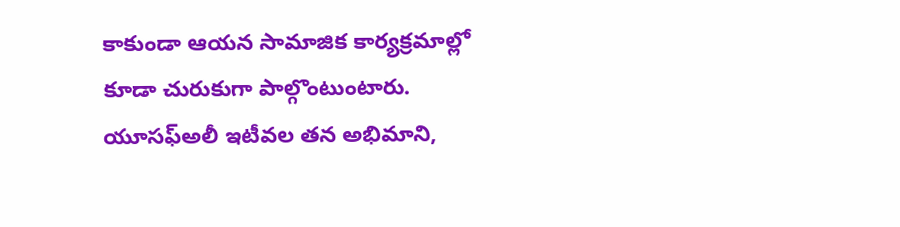కాకుండా ఆయన సామాజిక కార్యక్రమాల్లో కూడా చురుకుగా పాల్గొంటుంటారు. యూసఫ్‌అలీ ఇటీవల తన అభిమాని,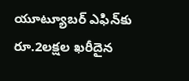యూట్యూబర్ ఎఫిన్‌కు రూ.2లక్షల ఖరీదైన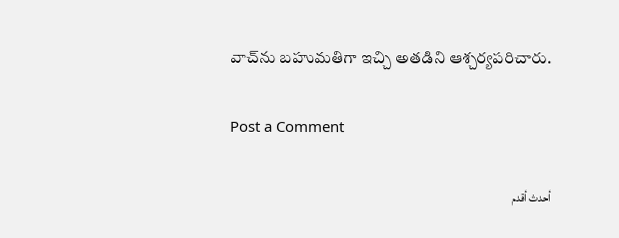వాచ్‌ను బహుమతిగా ఇచ్చి అతడిని ఆశ్చర్యపరిచారు.

Post a Comment

أحدث أقدم